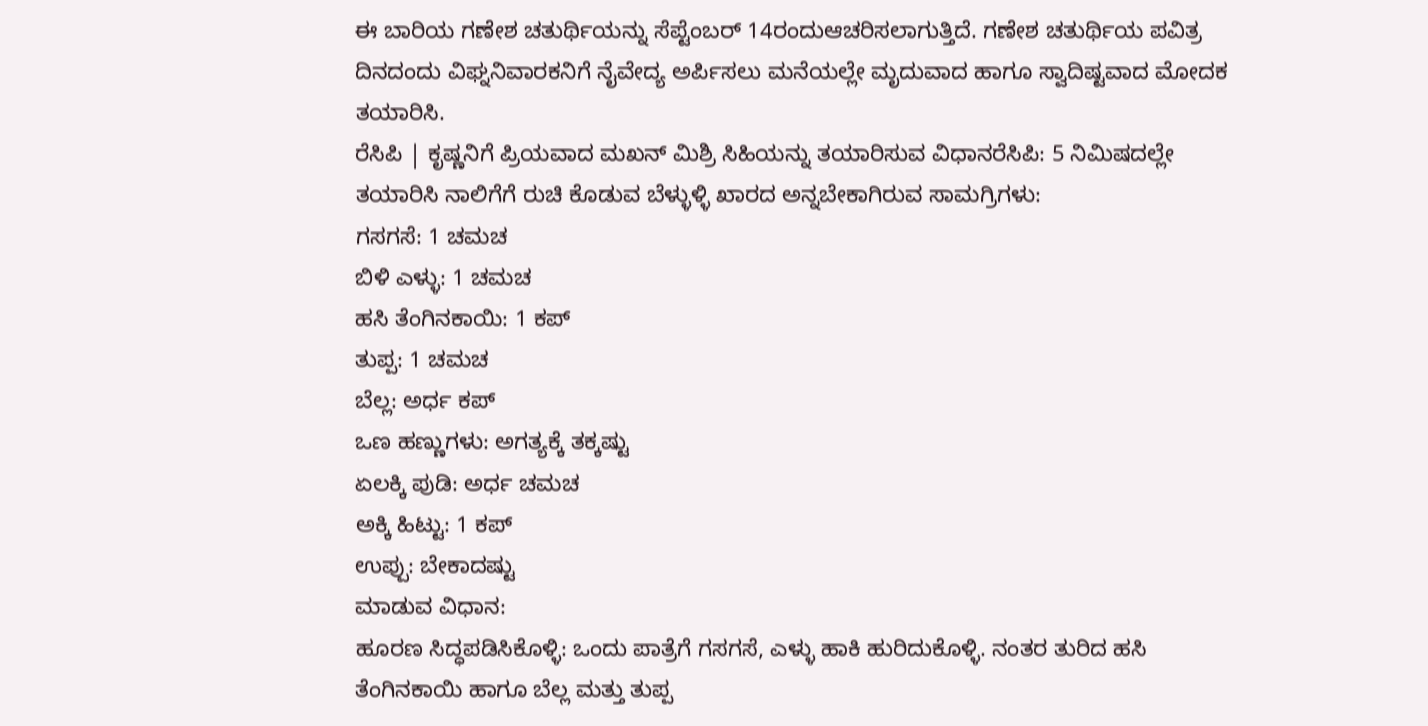ಈ ಬಾರಿಯ ಗಣೇಶ ಚತುರ್ಥಿಯನ್ನು ಸೆಪ್ಟೆಂಬರ್ 14ರಂದುಆಚರಿಸಲಾಗುತ್ತಿದೆ. ಗಣೇಶ ಚತುರ್ಥಿಯ ಪವಿತ್ರ ದಿನದಂದು ವಿಘ್ನನಿವಾರಕನಿಗೆ ನೈವೇದ್ಯ ಅರ್ಪಿಸಲು ಮನೆಯಲ್ಲೇ ಮೃದುವಾದ ಹಾಗೂ ಸ್ವಾದಿಷ್ಟವಾದ ಮೋದಕ ತಯಾರಿಸಿ.
ರೆಸಿಪಿ | ಕೃಷ್ಣನಿಗೆ ಪ್ರಿಯವಾದ ಮಖನ್ ಮಿಶ್ರಿ ಸಿಹಿಯನ್ನು ತಯಾರಿಸುವ ವಿಧಾನರೆಸಿಪಿ: 5 ನಿಮಿಷದಲ್ಲೇ ತಯಾರಿಸಿ ನಾಲಿಗೆಗೆ ರುಚಿ ಕೊಡುವ ಬೆಳ್ಳುಳ್ಳಿ ಖಾರದ ಅನ್ನಬೇಕಾಗಿರುವ ಸಾಮಗ್ರಿಗಳು:
ಗಸಗಸೆ: 1 ಚಮಚ
ಬಿಳಿ ಎಳ್ಳು: 1 ಚಮಚ
ಹಸಿ ತೆಂಗಿನಕಾಯಿ: 1 ಕಪ್
ತುಪ್ಪ: 1 ಚಮಚ
ಬೆಲ್ಲ: ಅರ್ಧ ಕಪ್
ಒಣ ಹಣ್ಣುಗಳು: ಅಗತ್ಯಕ್ಕೆ ತಕ್ಕಷ್ಟು
ಏಲಕ್ಕಿ ಪುಡಿ: ಅರ್ಧ ಚಮಚ
ಅಕ್ಕಿ ಹಿಟ್ಟು: 1 ಕಪ್
ಉಪ್ಪು: ಬೇಕಾದಷ್ಟು
ಮಾಡುವ ವಿಧಾನ:
ಹೂರಣ ಸಿದ್ಧಪಡಿಸಿಕೊಳ್ಳಿ: ಒಂದು ಪಾತ್ರೆಗೆ ಗಸಗಸೆ, ಎಳ್ಳು ಹಾಕಿ ಹುರಿದುಕೊಳ್ಳಿ. ನಂತರ ತುರಿದ ಹಸಿ ತೆಂಗಿನಕಾಯಿ ಹಾಗೂ ಬೆಲ್ಲ ಮತ್ತು ತುಪ್ಪ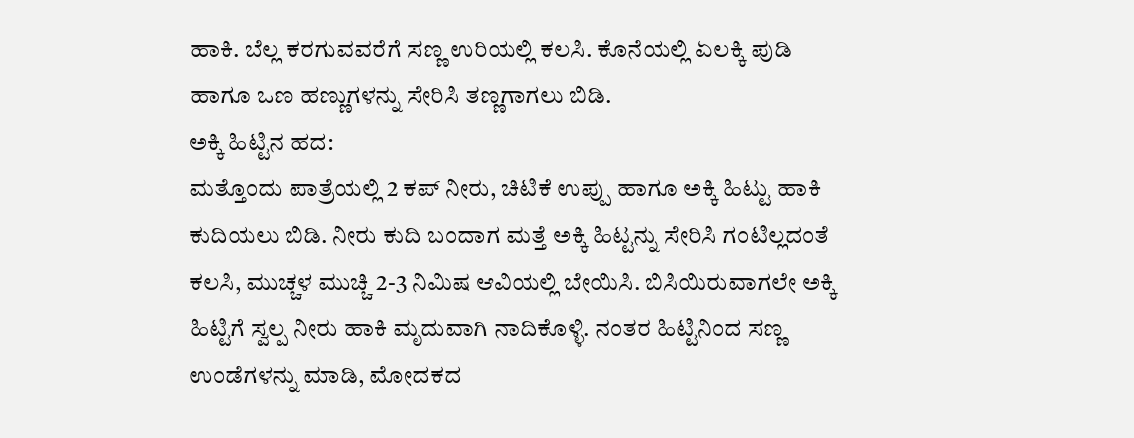ಹಾಕಿ. ಬೆಲ್ಲ ಕರಗುವವರೆಗೆ ಸಣ್ಣ ಉರಿಯಲ್ಲಿ ಕಲಸಿ. ಕೊನೆಯಲ್ಲಿ ಏಲಕ್ಕಿ ಪುಡಿ ಹಾಗೂ ಒಣ ಹಣ್ಣುಗಳನ್ನು ಸೇರಿಸಿ ತಣ್ಣಗಾಗಲು ಬಿಡಿ.
ಅಕ್ಕಿ ಹಿಟ್ಟಿನ ಹದ:
ಮತ್ತೊಂದು ಪಾತ್ರೆಯಲ್ಲಿ 2 ಕಪ್ ನೀರು, ಚಿಟಿಕೆ ಉಪ್ಪು ಹಾಗೂ ಅಕ್ಕಿ ಹಿಟ್ಟು ಹಾಕಿ ಕುದಿಯಲು ಬಿಡಿ. ನೀರು ಕುದಿ ಬಂದಾಗ ಮತ್ತೆ ಅಕ್ಕಿ ಹಿಟ್ಟನ್ನು ಸೇರಿಸಿ ಗಂಟಿಲ್ಲದಂತೆ ಕಲಸಿ, ಮುಚ್ಚಳ ಮುಚ್ಚಿ 2-3 ನಿಮಿಷ ಆವಿಯಲ್ಲಿ ಬೇಯಿಸಿ. ಬಿಸಿಯಿರುವಾಗಲೇ ಅಕ್ಕಿ ಹಿಟ್ಟಿಗೆ ಸ್ವಲ್ಪ ನೀರು ಹಾಕಿ ಮೃದುವಾಗಿ ನಾದಿಕೊಳ್ಳಿ. ನಂತರ ಹಿಟ್ಟಿನಿಂದ ಸಣ್ಣ ಉಂಡೆಗಳನ್ನು ಮಾಡಿ, ಮೋದಕದ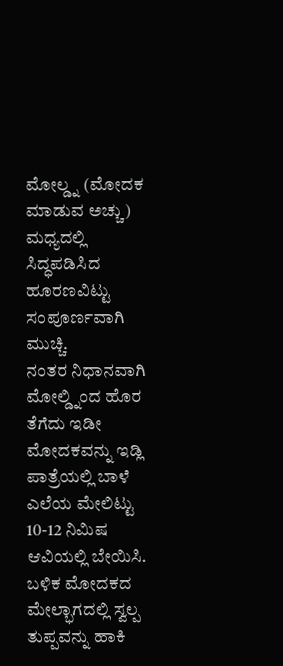ಮೋಲ್ಡ್ನ (ಮೋದಕ ಮಾಡುವ ಅಚ್ಚು) ಮಧ್ಯದಲ್ಲಿ ಸಿದ್ಧಪಡಿಸಿದ ಹೂರಣವಿಟ್ಟು ಸಂಪೂರ್ಣವಾಗಿ ಮುಚ್ಚಿ.
ನಂತರ ನಿಧಾನವಾಗಿ ಮೋಲ್ಡ್ನಿಂದ ಹೊರ ತೆಗೆದು ಇಡೀ ಮೋದಕವನ್ನು ಇಡ್ಲಿ ಪಾತ್ರೆಯಲ್ಲಿ ಬಾಳೆ ಎಲೆಯ ಮೇಲಿಟ್ಟು 10-12 ನಿಮಿಷ ಆವಿಯಲ್ಲಿ ಬೇಯಿಸಿ. ಬಳಿಕ ಮೋದಕದ ಮೇಲ್ಭಾಗದಲ್ಲಿ ಸ್ವಲ್ಪ ತುಪ್ಪವನ್ನು ಹಾಕಿ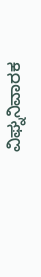ವಿಘ್ನನಿವಾರಕ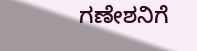ಗಣೇಶನಿಗೆ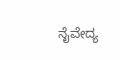ನೈವೇದ್ಯ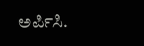ಅರ್ಪಿಸಿ.